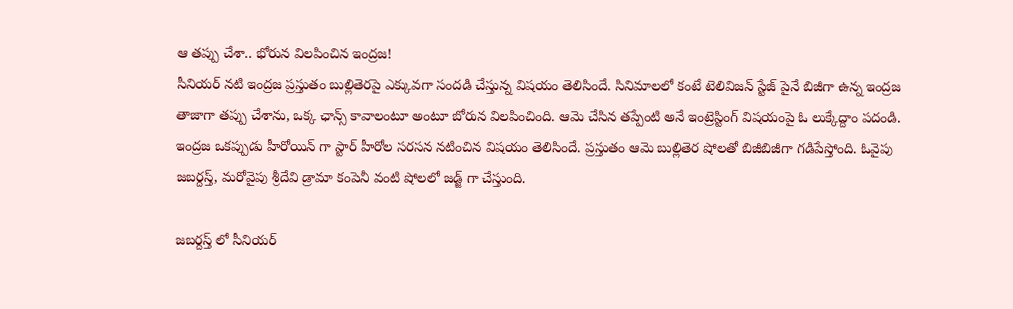ఆ తప్పు చేశా.. భోరున విలపించిన ఇంద్రజ!
సీనియర్ నటి ఇంద్రజ ప్రస్తుతం బుల్లితెరపై ఎక్కువగా సందడి చేస్తున్న విషయం తెలిసిందే. సినిమాలలో కంటే టెలివిజన్ స్టేజ్ పైనే బిజీగా ఉన్న ఇంద్రజ తాజాగా తప్పు చేశాను, ఒక్క ఛాన్స్ కావాలంటూ అంటూ బోరున విలపించింది. ఆమె చేసిన తప్పేంటి అనే ఇంట్రెస్టింగ్ విషయంపై ఓ లుక్కేద్దాం పదండి.
ఇంద్రజ ఒకప్పుడు హీరోయిన్ గా స్టార్ హీరోల సరసన నటించిన విషయం తెలిసిందే. ప్రస్తుతం ఆమె బుల్లితెర షోలతో బిజీబిజీగా గడిపేస్తోంది. ఓవైపు జబర్దస్త్, మరోవైపు శ్రీదేవి డ్రామా కంపెనీ వంటి షోలలో జడ్జ్ గా చేస్తుంది.

జబర్దస్త్ లో సీనియర్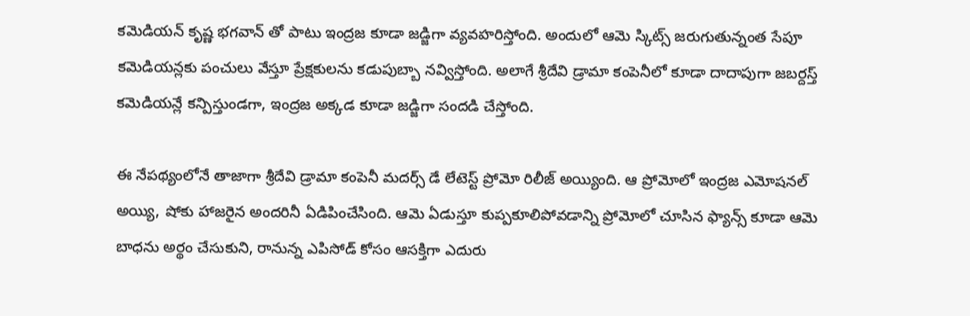కమెడియన్ కృష్ణ భగవాన్ తో పాటు ఇంద్రజ కూడా జడ్జిగా వ్యవహరిస్తోంది. అందులో ఆమె స్కిట్స్ జరుగుతున్నంత సేపూ కమెడియన్లకు పంచులు వేస్తూ ప్రేక్షకులను కడుపుబ్బా నవ్విస్తోంది. అలాగే శ్రీదేవి డ్రామా కంపెనీలో కూడా దాదాపుగా జబర్దస్త్ కమెడియన్లే కన్పిస్తుండగా, ఇంద్రజ అక్కడ కూడా జడ్జిగా సందడి చేస్తోంది.

ఈ నేపథ్యంలోనే తాజాగా శ్రీదేవి డ్రామా కంపెనీ మదర్స్ డే లేటెస్ట్ ప్రోమో రిలీజ్ అయ్యింది. ఆ ప్రోమోలో ఇంద్రజ ఎమోషనల్ అయ్యి, షోకు హాజరైన అందరినీ ఏడిపించేసింది. ఆమె ఏడుస్తూ కుప్పకూలిపోవడాన్ని ప్రోమోలో చూసిన ఫ్యాన్స్ కూడా ఆమె బాధను అర్థం చేసుకుని, రానున్న ఎపిసోడ్ కోసం ఆసక్తిగా ఎదురు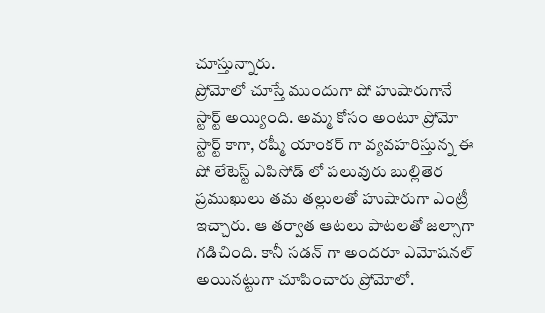చూస్తున్నారు.
ప్రోమోలో చూస్తే ముందుగా షో హుషారుగానే స్టార్ట్ అయ్యింది. అమ్మ కోసం అంటూ ప్రోమో స్టార్ట్ కాగా, రష్మీ యాంకర్ గా వ్యవహరిస్తున్న ఈ షో లేటెస్ట్ ఎపిసోడ్ లో పలువురు బుల్లితెర ప్రముఖులు తమ తల్లులతో హుషారుగా ఎంట్రీ ఇచ్చారు. ఆ తర్వాత ఆటలు పాటలతో జల్సాగా గడిచింది. కానీ సడన్ గా అందరూ ఎమోషనల్ అయినట్టుగా చూపించారు ప్రోమోలో.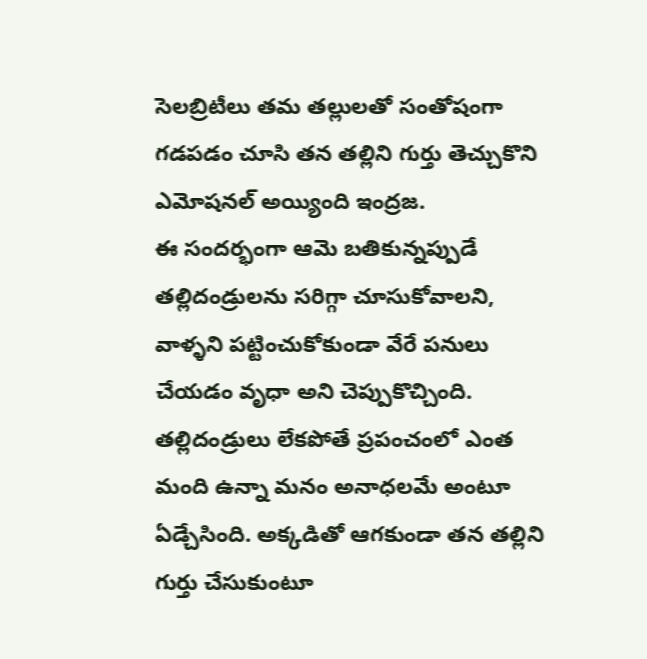సెలబ్రిటీలు తమ తల్లులతో సంతోషంగా గడపడం చూసి తన తల్లిని గుర్తు తెచ్చుకొని ఎమోషనల్ అయ్యింది ఇంద్రజ.
ఈ సందర్భంగా ఆమె బతికున్నప్పుడే తల్లిదండ్రులను సరిగ్గా చూసుకోవాలని, వాళ్ళని పట్టించుకోకుండా వేరే పనులు చేయడం వృధా అని చెప్పుకొచ్చింది. తల్లిదండ్రులు లేకపోతే ప్రపంచంలో ఎంత మంది ఉన్నా మనం అనాధలమే అంటూ ఏడ్చేసింది. అక్కడితో ఆగకుండా తన తల్లిని గుర్తు చేసుకుంటూ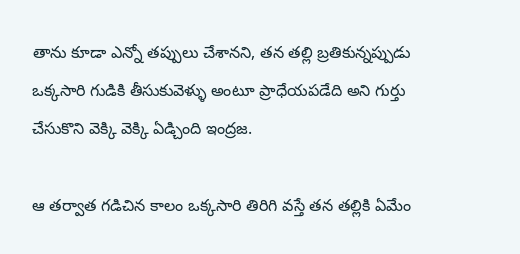తాను కూడా ఎన్నో తప్పులు చేశానని, తన తల్లి బ్రతికున్నప్పుడు ఒక్కసారి గుడికి తీసుకువెళ్ళు అంటూ ప్రాధేయపడేది అని గుర్తు చేసుకొని వెక్కి వెక్కి ఏడ్చింది ఇంద్రజ.

ఆ తర్వాత గడిచిన కాలం ఒక్కసారి తిరిగి వస్తే తన తల్లికి ఏమేం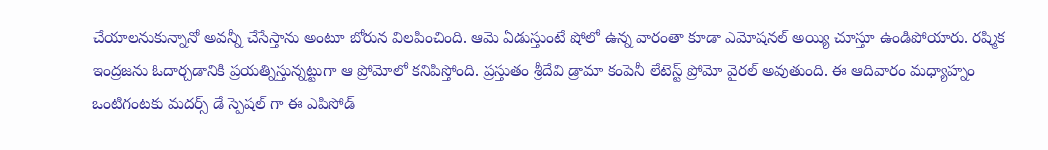చేయాలనుకున్నానో అవన్నీ చేసేస్తాను అంటూ బోరున విలపించింది. ఆమె ఏడుస్తుంటే షోలో ఉన్న వారంతా కూడా ఎమోషనల్ అయ్యి చూస్తూ ఉండిపోయారు. రష్మిక ఇంద్రజను ఓదార్చడానికి ప్రయత్నిస్తున్నట్టుగా ఆ ప్రోమోలో కనిపిస్తోంది. ప్రస్తుతం శ్రీదేవి డ్రామా కంపెనీ లేటెస్ట్ ప్రోమో వైరల్ అవుతుంది. ఈ ఆదివారం మధ్యాహ్నం ఒంటిగంటకు మదర్స్ డే స్పెషల్ గా ఈ ఎపిసోడ్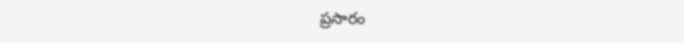ప్రసారం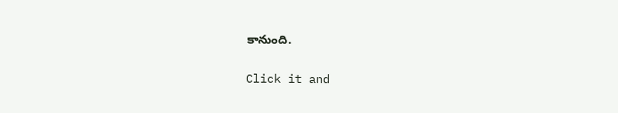కానుంది.


Click it and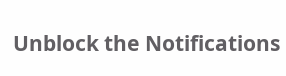Unblock the Notifications